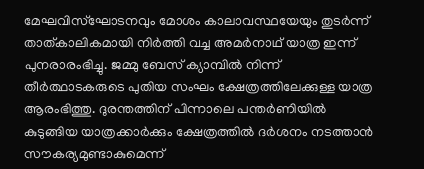മേഘവിസ്ഘോടനവും മോശം കാലാവസ്ഥയേയും തുടര്‍ന്ന് താത്കാലികമായി നിര്‍ത്തി വച്ച അമര്‍നാഥ് യാത്ര ഇന്ന് പുനരാരംഭിച്ചു. ജമ്മു ബേസ് ക്യാമ്പില്‍ നിന്ന് തീര്‍ത്ഥാടകരുടെ പുതിയ സംഘം ക്ഷേത്രത്തിലേക്കുള്ള യാത്ര ആരംഭിത്തു. ദുരന്തത്തിന് പിന്നാലെ പന്തര്‍ണിയില്‍ കുടുങ്ങിയ യാത്രക്കാര്‍ക്കും ക്ഷേത്രത്തില്‍ ദര്‍ശനം നടത്താന്‍ സൗകര്യമുണ്ടാകുമെന്ന്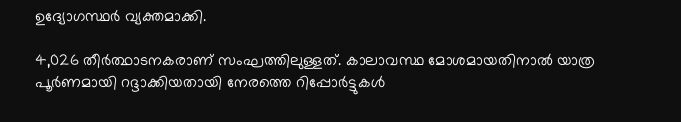ഉദ്യോഗസ്ഥര്‍ വ്യക്തമാക്കി.

4,026 തീര്‍ത്ഥാടനകരാണ് സംഘത്തിലുള്ളത്. കാലാവസ്ഥ മോശമായതിനാല്‍ യാത്ര പൂര്‍ണമായി റദ്ദാക്കിയതായി നേരത്തെ റിപ്പോര്‍ട്ടുകള്‍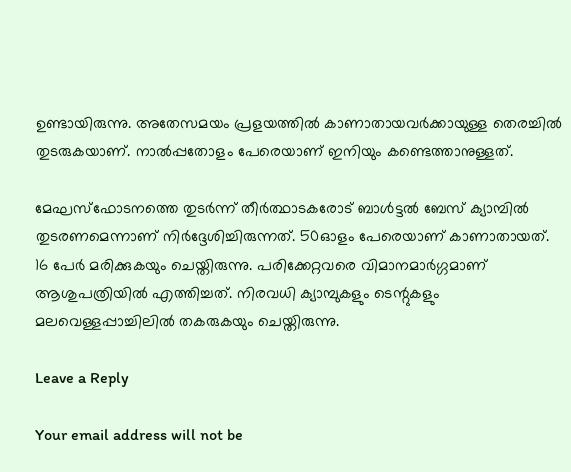ഉണ്ടായിരുന്നു. അതേസമയം പ്രളയത്തില്‍ കാണാതായവര്‍ക്കായുള്ള തെരച്ചില്‍ തുടരുകയാണ്. നാല്‍പ്പതോളം പേരെയാണ് ഇനിയും കണ്ടെത്താനുള്ളത്.

മേഘസ്ഫോടനത്തെ തുടര്‍ന്ന് തീര്‍ത്ഥാടകരോട് ബാള്‍ട്ടല്‍ ബേസ് ക്യാമ്പില്‍ തുടരണമെന്നാണ് നിര്‍ദ്ദേശിച്ചിരുന്നത്. 50ഓളം പേരെയാണ് കാണാതായത്. 16 പേര്‍ മരിക്കുകയും ചെയ്തിരുന്നു. പരിക്കേറ്റവരെ വിമാനമാര്‍ഗ്ഗമാണ് ആശുപത്രിയില്‍ എത്തിച്ചത്. നിരവധി ക്യാമ്പുകളും ടെന്റുകളും മലവെള്ളപ്പാച്ചിലില്‍ തകരുകയും ചെയ്തിരുന്നു.

Leave a Reply

Your email address will not be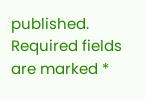published. Required fields are marked *